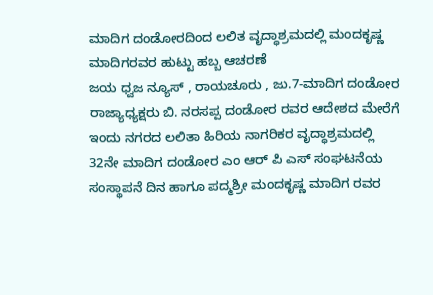ಮಾದಿಗ ದಂಡೋರದಿಂದ ಲಲಿತ ವೃದ್ಧಾಶ್ರಮದಲ್ಲಿ ಮಂದಕೃಷ್ಣ ಮಾದಿಗರವರ ಹುಟ್ಟು ಹಬ್ಬ ಆಚರಣೆ
ಜಯ ಧ್ವಜ ನ್ಯೂಸ್ , ರಾಯಚೂರು , ಜು.7-ಮಾದಿಗ ದಂಡೋರ ರಾಜ್ಯಾಧ್ಯಕ್ಷರು ಬಿ. ನರಸಪ್ಪ ದಂಡೋರ ರವರ ಆದೇಶದ ಮೇರೆಗೆ ಇಂದು ನಗರದ ಲಲಿತಾ ಹಿರಿಯ ನಾಗರಿಕರ ವೃದ್ಧಾಶ್ರಮದಲ್ಲಿ 32ನೇ ಮಾದಿಗ ದಂಡೋರ ಎಂ ಆರ್ ಪಿ ಎಸ್ ಸಂಘಟನೆಯ ಸಂಸ್ಥಾಪನೆ ದಿನ ಹಾಗೂ ಪದ್ಮಶ್ರೀ ಮಂದಕೃಷ್ಣ ಮಾದಿಗ ರವರ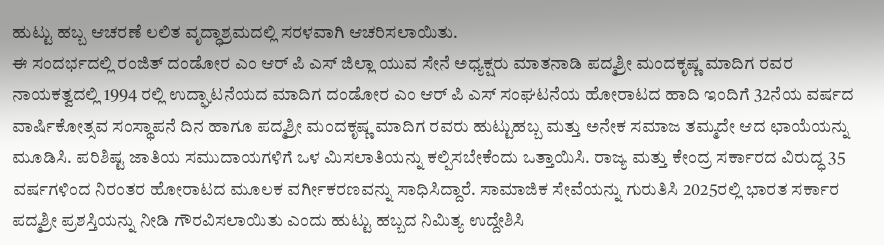ಹುಟ್ಟು ಹಬ್ಬ ಆಚರಣೆ ಲಲಿತ ವೃದ್ಧಾಶ್ರಮದಲ್ಲಿ ಸರಳವಾಗಿ ಆಚರಿಸಲಾಯಿತು.
ಈ ಸಂದರ್ಭದಲ್ಲಿ ರಂಜಿತ್ ದಂಡೋರ ಎಂ ಆರ್ ಪಿ ಎಸ್ ಜಿಲ್ಲಾ ಯುವ ಸೇನೆ ಅಧ್ಯಕ್ಷರು ಮಾತನಾಡಿ ಪದ್ಮಶ್ರೀ ಮಂದಕೃಷ್ಣ ಮಾದಿಗ ರವರ ನಾಯಕತ್ವದಲ್ಲಿ 1994 ರಲ್ಲಿ ಉದ್ಘಾಟನೆಯದ ಮಾದಿಗ ದಂಡೋರ ಎಂ ಆರ್ ಪಿ ಎಸ್ ಸಂಘಟನೆಯ ಹೋರಾಟದ ಹಾದಿ ಇಂದಿಗೆ 32ನೆಯ ವರ್ಷದ ವಾರ್ಷಿಕೋತ್ಸವ ಸಂಸ್ಥಾಪನೆ ದಿನ ಹಾಗೂ ಪದ್ಮಶ್ರೀ ಮಂದಕೃಷ್ಣ ಮಾದಿಗ ರವರು ಹುಟ್ಟುಹಬ್ಬ ಮತ್ತು ಅನೇಕ ಸಮಾಜ ತಮ್ಮದೇ ಆದ ಛಾಯೆಯನ್ನು ಮೂಡಿಸಿ. ಪರಿಶಿಷ್ಟ ಜಾತಿಯ ಸಮುದಾಯಗಳಿಗೆ ಒಳ ಮಿಸಲಾತಿಯನ್ನು ಕಲ್ಪಿಸಬೇಕೆಂದು ಒತ್ತಾಯಿಸಿ. ರಾಜ್ಯ ಮತ್ತು ಕೇಂದ್ರ ಸರ್ಕಾರದ ವಿರುದ್ಧ 35 ವರ್ಷಗಳಿಂದ ನಿರಂತರ ಹೋರಾಟದ ಮೂಲಕ ವರ್ಗೀಕರಣವನ್ನು ಸಾಧಿಸಿದ್ದಾರೆ. ಸಾಮಾಜಿಕ ಸೇವೆಯನ್ನು ಗುರುತಿಸಿ 2025ರಲ್ಲಿ ಭಾರತ ಸರ್ಕಾರ ಪದ್ಮಶ್ರೀ ಪ್ರಶಸ್ತಿಯನ್ನು ನೀಡಿ ಗೌರವಿಸಲಾಯಿತು ಎಂದು ಹುಟ್ಟು ಹಬ್ಬದ ನಿಮಿತ್ಯ ಉದ್ದೇಶಿಸಿ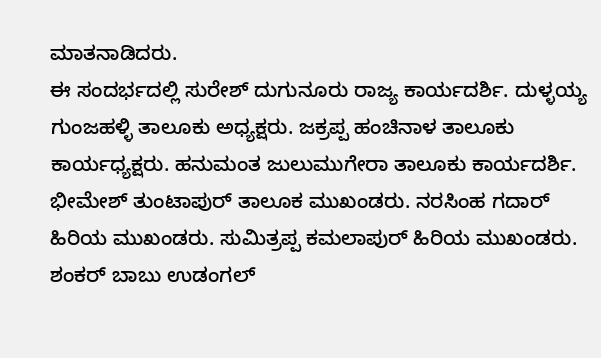ಮಾತನಾಡಿದರು.
ಈ ಸಂದರ್ಭದಲ್ಲಿ ಸುರೇಶ್ ದುಗುನೂರು ರಾಜ್ಯ ಕಾರ್ಯದರ್ಶಿ. ದುಳ್ಳಯ್ಯ ಗುಂಜಹಳ್ಳಿ ತಾಲೂಕು ಅಧ್ಯಕ್ಷರು. ಜಕ್ರಪ್ಪ ಹಂಚಿನಾಳ ತಾಲೂಕು ಕಾರ್ಯಧ್ಯಕ್ಷರು. ಹನುಮಂತ ಜುಲುಮುಗೇರಾ ತಾಲೂಕು ಕಾರ್ಯದರ್ಶಿ. ಭೀಮೇಶ್ ತುಂಟಾಪುರ್ ತಾಲೂಕ ಮುಖಂಡರು. ನರಸಿಂಹ ಗದಾರ್ ಹಿರಿಯ ಮುಖಂಡರು. ಸುಮಿತ್ರಪ್ಪ ಕಮಲಾಪುರ್ ಹಿರಿಯ ಮುಖಂಡರು. ಶಂಕರ್ ಬಾಬು ಉಡಂಗಲ್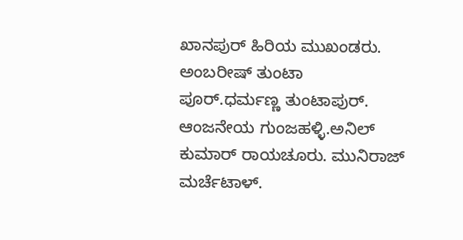ಖಾನಪುರ್ ಹಿರಿಯ ಮುಖಂಡರು. ಅಂಬರೀಷ್ ತುಂಟಾ ಪೂರ್.ಧರ್ಮಣ್ಣ ತುಂಟಾಪುರ್. ಆಂಜನೇಯ ಗುಂಜಹಳ್ಳಿ.ಅನಿಲ್ ಕುಮಾರ್ ರಾಯಚೂರು. ಮುನಿರಾಜ್ ಮರ್ಚೆಟಾಳ್.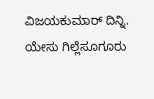ವಿಜಯಕುಮಾರ್ ದಿನ್ನಿ. ಯೇಸು ಗಿಲ್ಲೆಸೂಗೂರು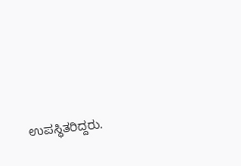ಉಪಸ್ಥಿತರಿದ್ದರು.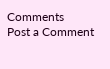Comments
Post a Comment